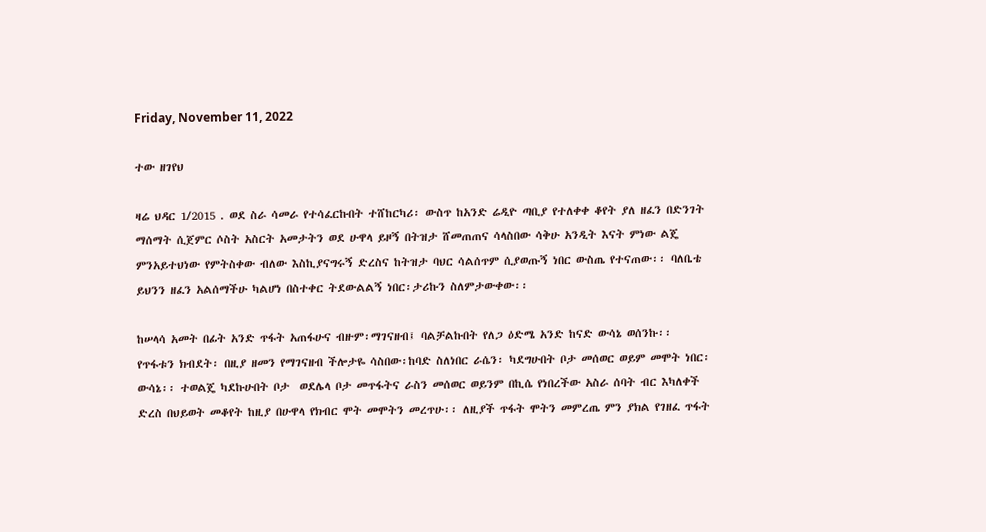Friday, November 11, 2022

ተው ዘገየህ

ዛሬ ህዳር 1/2015 . ወደ ስራ ሳመራ የተሳፈርኩበት ተሸከርካሪ፡ ውስጥ ከአንድ ሬዲዮ ጣቢያ የተለቀቀ ቆየት ያለ ዘፈን በድንገት ማሰማት ሲጀምር ሶስት አስርት አመታትን ወደ ሁዋላ ይዞኝ በትዝታ ሸመጠጠና ሳላስበው ሳቅሁ አንዲት እናት ምነው ልጄ ምንአይተህነው የምትስቀው ብለው እስኪያናግሩኝ ድረስና ከትዝታ ባህር ሳልሰጥም ሲያወጡኝ ነበር ውስጤ የተናጠው፡፡ ባለቤቴ ይህንን ዘፈን አልሰማችሁ ካልሆነ በስተቀር ትደውልልኝ ነበር፡ታሪኩን ስለምታውቀው፡፡

ከሠላሳ አመት በፊት አንድ ጥፋት አጠፋሁና ብዙም፡ማገናዘብ፤ ባልቻልኩበት የለጋ ዕድሜ አንድ ከናድ ውሳኔ ወሰንኩ፡፡  የጥፋቱን ክብደት፡ በዚያ ዘመን የማገናዘብ ችሎታዬ ሳስበው፡ከባድ ስለነበር ራሴን፡ ካደግሁበት ቦታ መሰወር ወይም መሞት ነበር፡ውሳኔ፡፡ ተወልጄ ካደኩሁበት ቦታ  ወደሌላ ቦታ መጥፋትና ራስን መሰወር ወይንም በኪሴ የነበረችው አስራ ሰባት ብር እካለቀች ድረስ በህይወት መቆየት ከዚያ በሁዋላ የክብር ሞት መሞትን መረጥሁ፡፡ ለዚያች ጥፋት ሞትን መምረጤ ምን ያክል የገዘፈ ጥፋት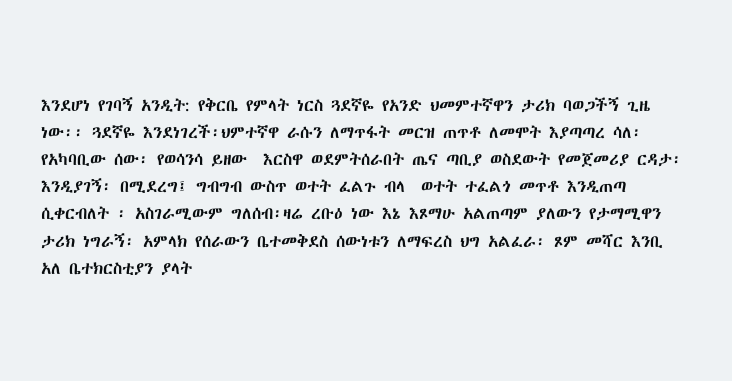እንደሆነ የገባኝ አንዲት: የቅርቤ የምላት ነርስ ጓደኛዬ የአንድ ህመምተኛዋን ታሪክ ባወጋችኝ ጊዜ ነው፡፡ ጓደኛዬ እንደነገረች፡ህምተኛዋ ራሱን ለማጥፋት መርዝ ጠጥቶ ለመሞት እያጣጣረ ሳለ፡ የአካባቢው ሰው፡ የወሳንሳ ይዘው  እርስዋ ወደምትሰራበት ጤና ጣቢያ ወስደውት የመጀመሪያ ርዳታ፡ እንዲያገኝ፡ በሚደረግ፤ ግብግብ ውስጥ ወተት ፈልጉ ብላ  ወተት ተፈልጎ መጥቶ እንዲጠጣ  ሲቀርብለት ፡ አስገራሚውም ግለሰብ፡ዛሬ ረቡዕ ነው እኔ እጾማሁ አልጠጣም ያለውን የታማሚዋን ታሪክ ነግራኝ፡ አምላክ የሰራውን ቤተመቅደስ ሰውነቱን ለማፍረስ ህግ አልፈራ፡ ጾም መሻር እንቢ አለ ቤተክርስቲያን ያላት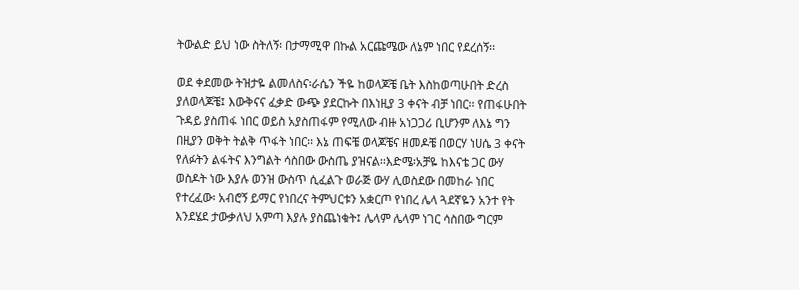ትውልድ ይህ ነው ስትለኝ፡ በታማሚዋ በኩል አርጩሜው ለኔም ነበር የደረሰኝ፡፡

ወደ ቀደመው ትዝታዬ ልመለስና፡ራሴን ችዬ ከወላጆቼ ቤት እስከወጣሁበት ድረስ ያለወላጆቼ፤ እውቅናና ፈቃድ ውጭ ያደርኩት በእነዚያ 3 ቀናት ብቻ ነበር፡፡ የጠፋሁበት ጉዳይ ያስጠፋ ነበር ወይስ አያስጠፋም የሚለው ብዙ አነጋጋሪ ቢሆንም ለእኔ ግን በዚያን ወቅት ትልቅ ጥፋት ነበር፡፡ እኔ ጠፍቼ ወላጆቼና ዘመዶቼ በወርሃ ነሀሴ 3 ቀናት የለፉትን ልፋትና እንግልት ሳስበው ውስጤ ያዝናል፡፡እድሜ፡አቻዬ ከእናቴ ጋር ውሃ ወስዶት ነው እያሉ ወንዝ ውስጥ ሲፈልጉ ወራጅ ውሃ ሊወስደው በመከራ ነበር የተረፈው፡ አብሮኝ ይማር የነበረና ትምህርቱን አቋርጦ የነበረ ሌላ ጓደኛዬን አንተ የት እንደሄደ ታውቃለህ አምጣ እያሉ ያስጨነቁት፤ ሌላም ሌላም ነገር ሳስበው ግርም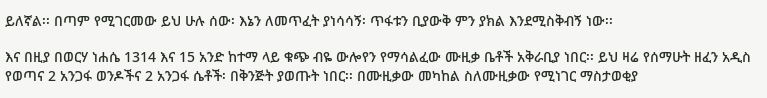ይለኛል፡፡ በጣም የሚገርመው ይህ ሁሉ ሰው፡ እኔን ለመጥፈት ያነሳሳኝ፡ ጥፋቱን ቢያውቅ ምን ያክል እንደሚስቅብኝ ነው፡፡

እና በዚያ በወርሃ ነሐሴ 1314 እና 15 አንድ ከተማ ላይ ቁጭ ብዬ ውሎየን የማሳልፈው ሙዚቃ ቤቶች አቅራቢያ ነበር፡፡ ይህ ዛሬ የሰማሁት ዘፈን አዲስ የወጣና 2 አንጋፋ ወንዶችና 2 አንጋፋ ሴቶች፡ በቅንጅት ያወጡት ነበር፡፡ በሙዚቃው መካከል ስለሙዚቃው የሚነገር ማስታወቂያ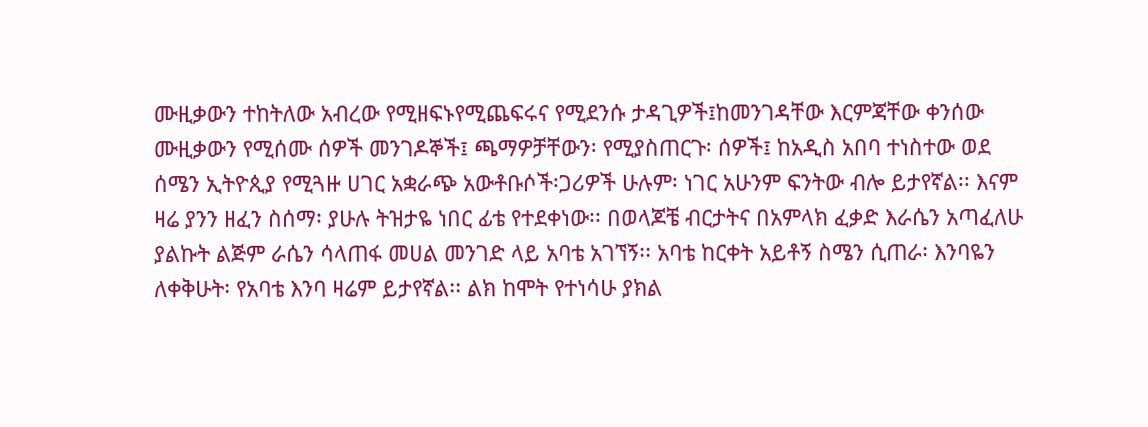ሙዚቃውን ተከትለው አብረው የሚዘፍኑየሚጨፍሩና የሚደንሱ ታዳጊዎች፤ከመንገዳቸው እርምጃቸው ቀንሰው ሙዚቃውን የሚሰሙ ሰዎች መንገዶኞች፤ ጫማዎቻቸውን፡ የሚያስጠርጉ፡ ሰዎች፤ ከአዲስ አበባ ተነስተው ወደ ሰሜን ኢትዮጲያ የሚጓዙ ሀገር አቋራጭ አውቶቡሶች፡ጋሪዎች ሁሉም፡ ነገር አሁንም ፍንትው ብሎ ይታየኛል፡፡ እናም ዛሬ ያንን ዘፈን ስሰማ፡ ያሁሉ ትዝታዬ ነበር ፊቴ የተደቀነው፡፡ በወላጆቼ ብርታትና በአምላክ ፈቃድ እራሴን አጣፈለሁ ያልኩት ልጅም ራሴን ሳላጠፋ መሀል መንገድ ላይ አባቴ አገኘኝ፡፡ አባቴ ከርቀት አይቶኝ ስሜን ሲጠራ፡ እንባዬን ለቀቅሁት፡ የአባቴ እንባ ዛሬም ይታየኛል፡፡ ልክ ከሞት የተነሳሁ ያክል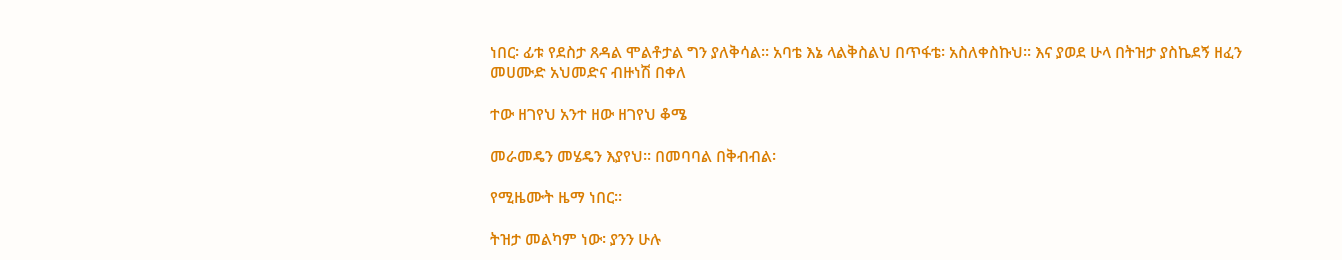ነበር፡ ፊቱ የደስታ ጸዳል ሞልቶታል ግን ያለቅሳል፡፡ አባቴ እኔ ላልቅስልህ በጥፋቴ፡ አስለቀስኩህ፡፡ እና ያወደ ሁላ በትዝታ ያስኬደኝ ዘፈን መሀሙድ አህመድና ብዙነሽ በቀለ

ተው ዘገየህ አንተ ዘው ዘገየህ ቆሜ

መራመዴን መሄዴን እያየህ፡፡ በመባባል በቅብብል፡

የሚዜሙት ዜማ ነበር፡፡

ትዝታ መልካም ነው፡ ያንን ሁሉ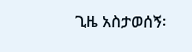ጊዜ አስታወሰኝ፡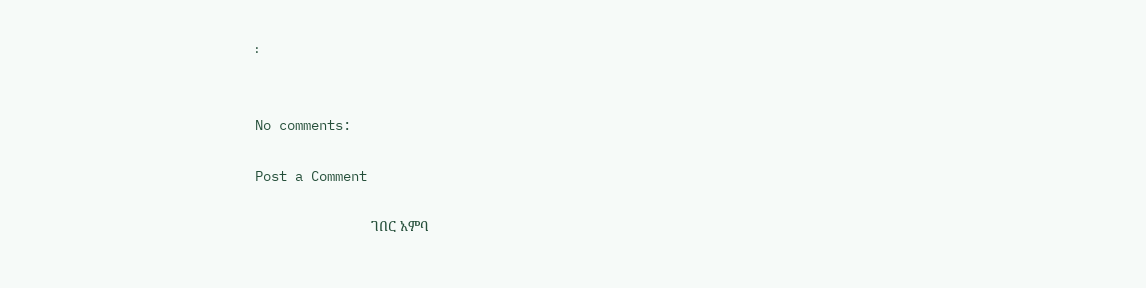፡


No comments:

Post a Comment

                             ገበር አምባ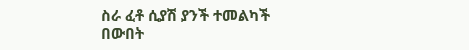ስራ ፈቶ ሲያሽ ያንች ተመልካች                       በውበት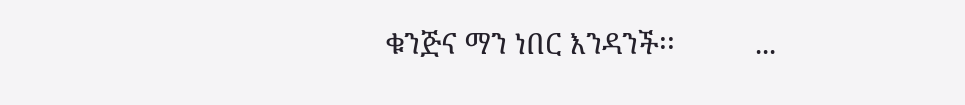ቁንጅና ማን ነበር እንዳንች፡፡          ...